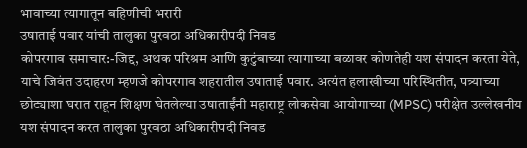भावाच्या त्यागातून बहिणीची भरारी
उषाताई पवार यांची तालुका पुरवठा अधिकारीपदी निवड
कोपरगाव समाचार:-जिद्द, अथक परिश्रम आणि कुटुंबाच्या त्यागाच्या बळावर कोणतेही यश संपादन करता येते, याचे जिवंत उदाहरण म्हणजे कोपरगाव शहरातील उषाताई पवार. अत्यंत हलाखीच्या परिस्थितीत, पत्र्याच्या छोट्याशा घरात राहून शिक्षण घेतलेल्या उषाताईंनी महाराष्ट्र लोकसेवा आयोगाच्या (MPSC) परीक्षेत उल्लेखनीय यश संपादन करत तालुका पुरवठा अधिकारीपदी निवड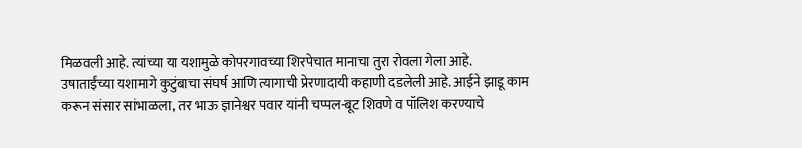मिळवली आहे. त्यांच्या या यशामुळे कोपरगावच्या शिरपेचात मानाचा तुरा रोवला गेला आहे.
उषाताईंच्या यशामागे कुटुंबाचा संघर्ष आणि त्यागाची प्रेरणादायी कहाणी दडलेली आहे. आईने झाडू काम करून संसार सांभाळला, तर भाऊ ज्ञानेश्वर पवार यांनी चप्पल-बूट शिवणे व पॉलिश करण्याचे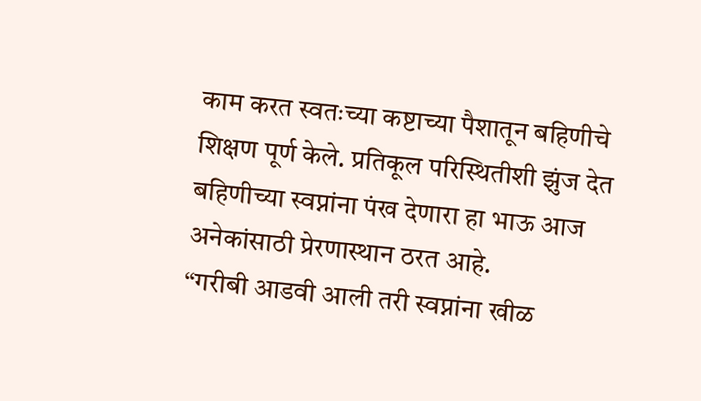काम करत स्वतःच्या कष्टाच्या पैशातून बहिणीचे शिक्षण पूर्ण केले. प्रतिकूल परिस्थितीशी झुंज देत बहिणीच्या स्वप्नांना पंख देणारा हा भाऊ आज अनेकांसाठी प्रेरणास्थान ठरत आहे.
“गरीबी आडवी आली तरी स्वप्नांना खीळ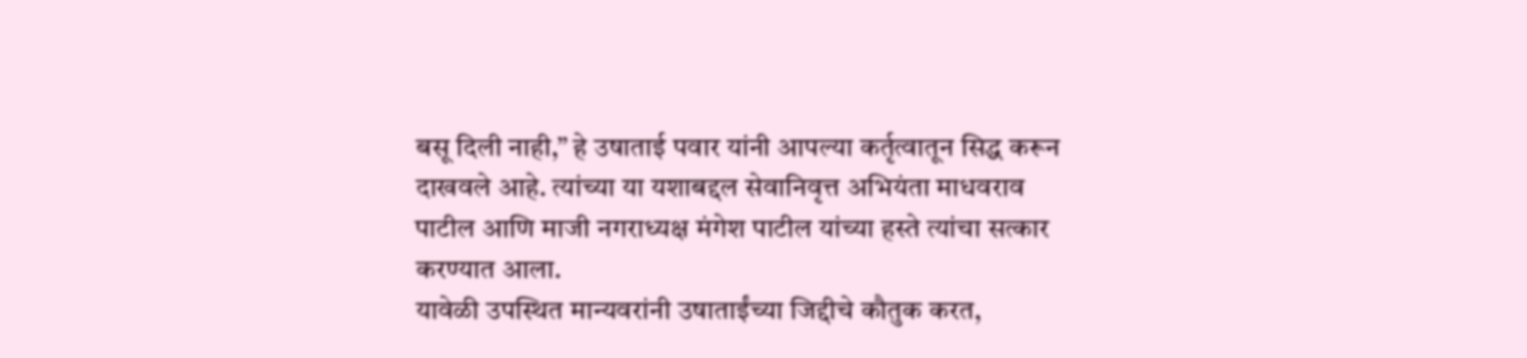बसू दिली नाही,” हे उषाताई पवार यांनी आपल्या कर्तृत्वातून सिद्ध करून दाखवले आहे. त्यांच्या या यशाबद्दल सेवानिवृत्त अभियंता माधवराव पाटील आणि माजी नगराध्यक्ष मंगेश पाटील यांच्या हस्ते त्यांचा सत्कार करण्यात आला.
यावेळी उपस्थित मान्यवरांनी उषाताईंच्या जिद्दीचे कौतुक करत,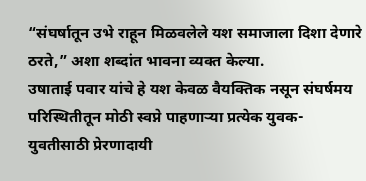“संघर्षातून उभे राहून मिळवलेले यश समाजाला दिशा देणारे ठरते,” अशा शब्दांत भावना व्यक्त केल्या.
उषाताई पवार यांचे हे यश केवळ वैयक्तिक नसून संघर्षमय परिस्थितीतून मोठी स्वप्ने पाहणाऱ्या प्रत्येक युवक-युवतीसाठी प्रेरणादायी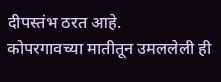दीपस्तंभ ठरत आहे.
कोपरगावच्या मातीतून उमललेली ही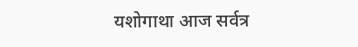यशोगाथा आज सर्वत्र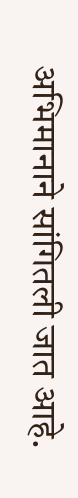अभिमानाने सांगितली जात आहे.